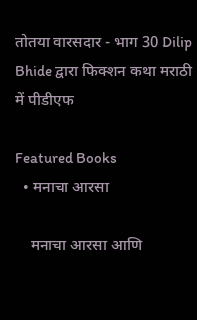तोतया वारसदार - भाग 30 Dilip Bhide द्वारा फिक्शन कथा मराठी में पीडीएफ

Featured Books
  • मनाचा आरसा

    मनाचा आरसा आणि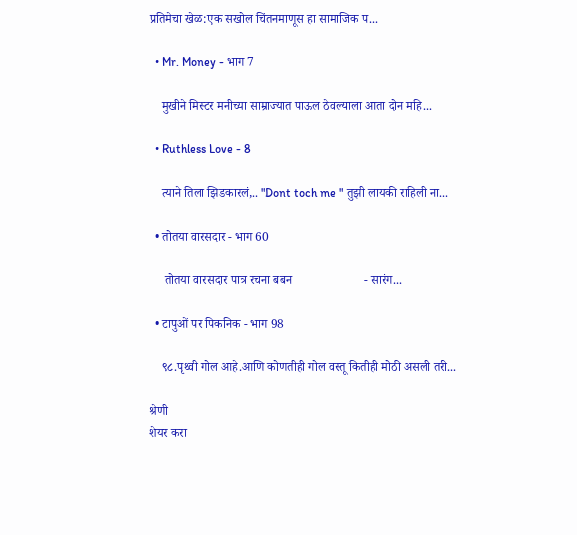प्रतिमेचा खेळ:एक सखोल चिंतनमाणूस हा सामाजिक प...

  • Mr. Money - भाग 7

    मुखीने मिस्टर मनीच्या साम्राज्यात पाऊल ठेवल्याला आता दोन महि...

  • Ruthless Love - 8

    त्याने तिला झिडकारलं,.. "Dont toch me " तुझी लायकी राहिली ना...

  • तोतया वारसदार - भाग 60

     तोतया वारसदार पात्र रचना बबन                       - सारंग...

  • टापुओं पर पिकनिक - भाग 98

    ९८.पृथ्वी गोल आहे.आणि कोणतीही गोल वस्तू कितीही मोठी असली तरी...

श्रेणी
शेयर करा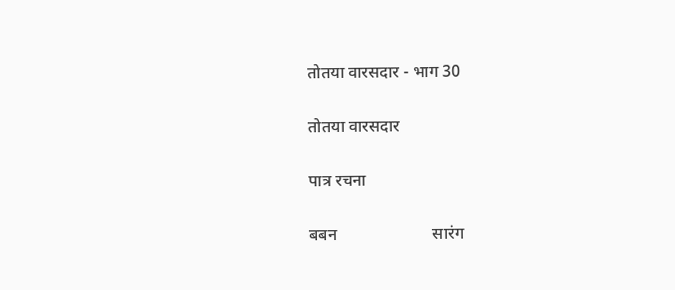तोतया वारसदार - भाग 30

तोतया वारसदार

पात्र रचना

बबन                       सारंग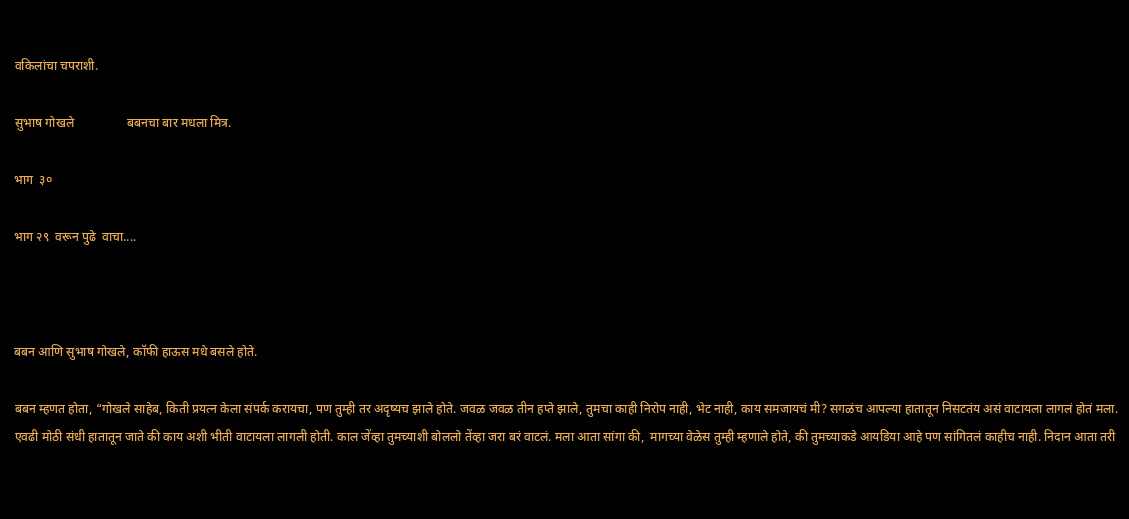वकिलांचा चपराशी.

सुभाष गोखले                 बबनचा बार मधला मित्र.

भाग  ३०

भाग २९  वरून पुढे  वाचा....



बबन आणि सुभाष गोखले, कॉफी हाऊस मधे बसले होते.

बबन म्हणत होता, “गोखले साहेब, किती प्रयत्न केला संपर्क करायचा, पण तुम्ही तर अदृष्यच झाले होते. जवळ जवळ तीन हप्ते झाले, तुमचा काही निरोप नाही, भेट नाही, काय समजायचं मी? सगळंच आपल्या हातातून निसटतंय असं वाटायला लागलं होतं मला. एवढी मोठी संधी हातातून जाते की काय अशी भीती वाटायला लागली होती. काल जेंव्हा तुमच्याशी बोललो तेंव्हा जरा बरं वाटलं. मला आता सांगा की,  मागच्या वेळेस तुम्ही म्हणाले होते, की तुमच्याकडे आयडिया आहे पण सांगितलं काहीच नाही. निदान आता तरी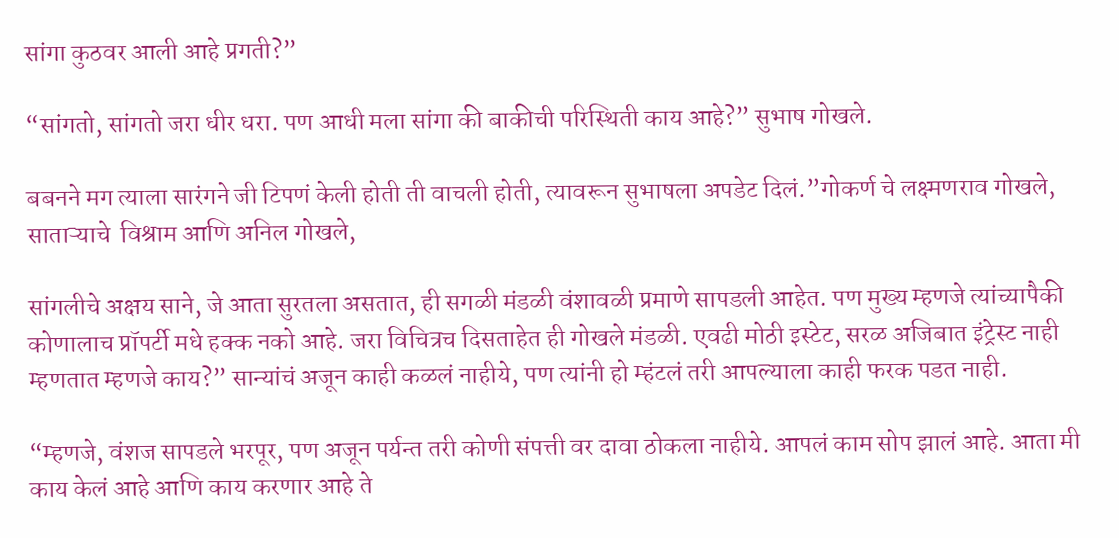सांगा कुठवर आली आहे प्रगती?”

“सांगतो, सांगतो जरा धीर धरा. पण आधी मला सांगा की बाकीची परिस्थिती काय आहे?” सुभाष गोखले.

बबनने मग त्याला सारंगने जी टिपणं केली होती ती वाचली होती, त्यावरून सुभाषला अपडेट दिलं.”गोकर्ण चे लक्ष्मणराव गोखले, साताऱ्याचे  विश्राम आणि अनिल गोखले,

सांगलीचे अक्षय साने, जे आता सुरतला असतात, ही सगळी मंडळी वंशावळी प्रमाणे सापडली आहेत. पण मुख्य म्हणजे त्यांच्यापैकी कोणालाच प्रॉपर्टी मधे हक्क नको आहे. जरा विचित्रच दिसताहेत ही गोखले मंडळी. एवढी मोठी इस्टेट, सरळ अजिबात इंट्रेस्ट नाही म्हणतात म्हणजे काय?” सान्यांचं अजून काही कळलं नाहीये, पण त्यांनी हो म्हंटलं तरी आपल्याला काही फरक पडत नाही.

“म्हणजे, वंशज सापडले भरपूर, पण अजून पर्यन्त तरी कोणी संपत्ती वर दावा ठोकला नाहीये. आपलं काम सोप झालं आहे. आता मी काय केलं आहे आणि काय करणार आहे ते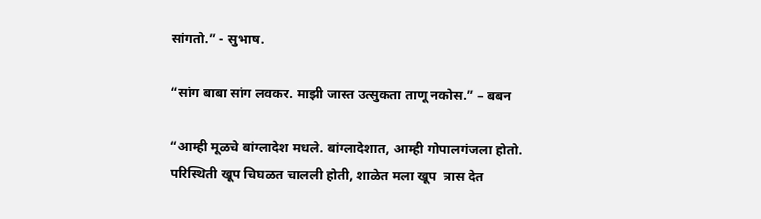सांगतो.” - सुभाष.

“सांग बाबा सांग लवकर. माझी जास्त उत्सुकता ताणू नकोस.” – बबन

“आम्ही मूळचे बांग्लादेश मधले. बांग्लादेशात, आम्ही गोपालगंजला होतो. परिस्थिती खूप चिघळत चालली होती, शाळेत मला खूप  त्रास देत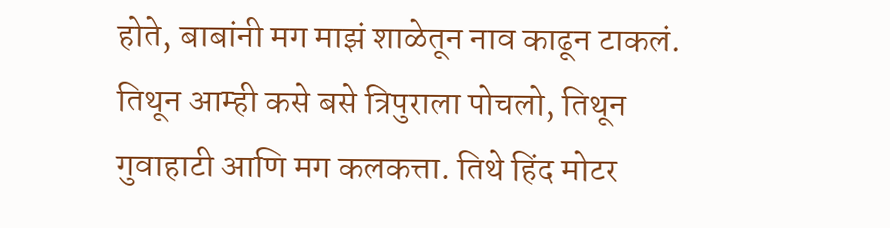होते, बाबांनी मग माझं शाळेतून नाव काढून टाकलं. तिथून आम्ही कसे बसे त्रिपुराला पोचलो, तिथून गुवाहाटी आणि मग कलकत्ता. तिथे हिंद मोटर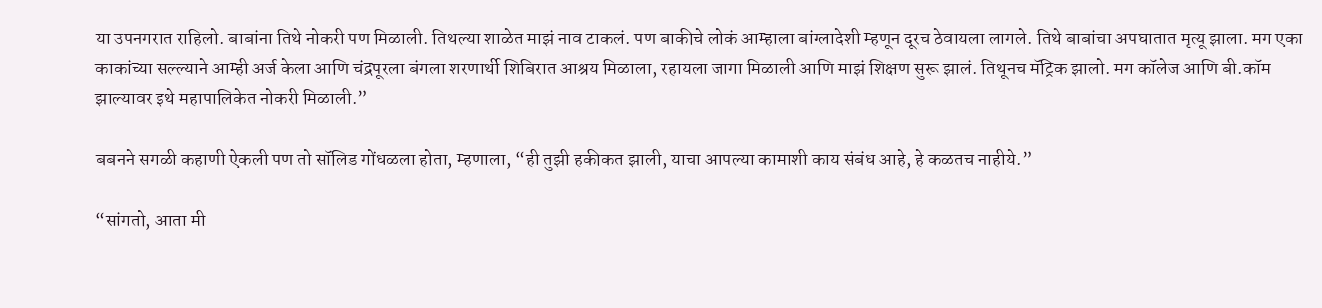या उपनगरात राहिलो. बाबांना तिथे नोकरी पण मिळाली. तिथल्या शाळेत माझं नाव टाकलं. पण बाकीचे लोकं आम्हाला बांग्लादेशी म्हणून दूरच ठेवायला लागले. तिथे बाबांचा अपघातात मृत्यू झाला. मग एका काकांच्या सल्ल्याने आम्ही अर्ज केला आणि चंद्रपूरला बंगला शरणार्थी शिबिरात आश्रय मिळाला, रहायला जागा मिळाली आणि माझं शिक्षण सुरू झालं. तिथूनच मॅट्रिक झालो. मग कॉलेज आणि बी.कॉम झाल्यावर इथे महापालिकेत नोकरी मिळाली.”

बबनने सगळी कहाणी ऐकली पण तो सॉलिड गोंधळला होता, म्हणाला, “ही तुझी हकीकत झाली, याचा आपल्या कामाशी काय संबंध आहे, हे कळतच नाहीये.”

“सांगतो, आता मी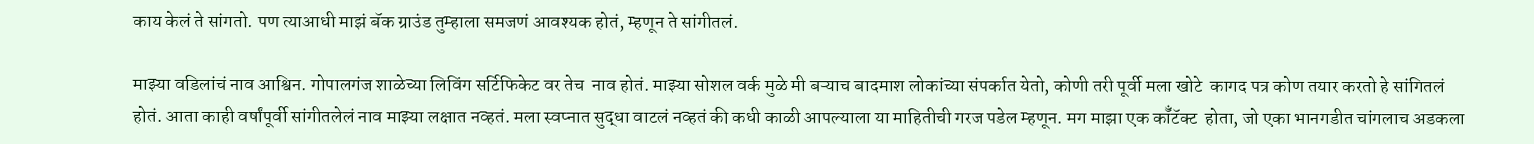काय केलं ते सांगतो. पण त्याआधी माझं बॅक ग्राउंड तुम्हाला समजणं आवश्यक होतं, म्हणून ते सांगीतलं.

माझ्या वडिलांचं नाव आश्विन. गोपालगंज शाळेच्या लिविंग सर्टिफिकेट वर तेच  नाव होतं. माझ्या सोशल वर्क मुळे मी बऱ्याच बादमाश लोकांच्या संपर्कात येतो, कोणी तरी पूर्वी मला खोटे  कागद पत्र कोण तयार करतो हे सांगितलं होतं. आता काही वर्षांपूर्वी सांगीतलेलं नाव माझ्या लक्षात नव्हतं. मला स्वप्नात सुद्धा वाटलं नव्हतं की कधी काळी आपल्याला या माहितीची गरज पडेल म्हणून. मग माझा एक कॉँटॅक्ट  होता, जो एका भानगडीत चांगलाच अडकला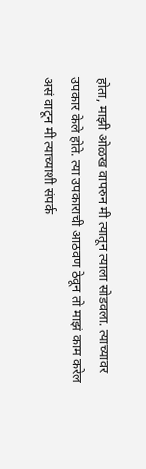होता, माझी ओळख वापरुन मी त्यातून त्याला सोडवला. त्याच्यावर उपकार केले होते. त्या उपकाराची आठवण ठेवून तो माझं काम करेल असं वाटून मी त्याच्याशी संपर्क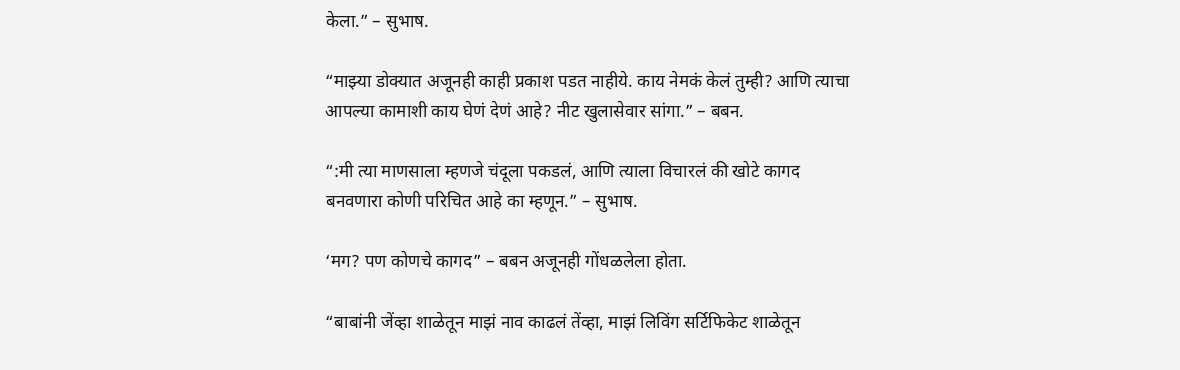केला.” – सुभाष.

“माझ्या डोक्यात अजूनही काही प्रकाश पडत नाहीये. काय नेमकं केलं तुम्ही? आणि त्याचा आपल्या कामाशी काय घेणं देणं आहे? नीट खुलासेवार सांगा.” – बबन.

“:मी त्या माणसाला म्हणजे चंदूला पकडलं, आणि त्याला विचारलं की खोटे कागद बनवणारा कोणी परिचित आहे का म्हणून.” – सुभाष.

‘मग? पण कोणचे कागद” – बबन अजूनही गोंधळलेला होता.

“बाबांनी जेंव्हा शाळेतून माझं नाव काढलं तेंव्हा, माझं लिविंग सर्टिफिकेट शाळेतून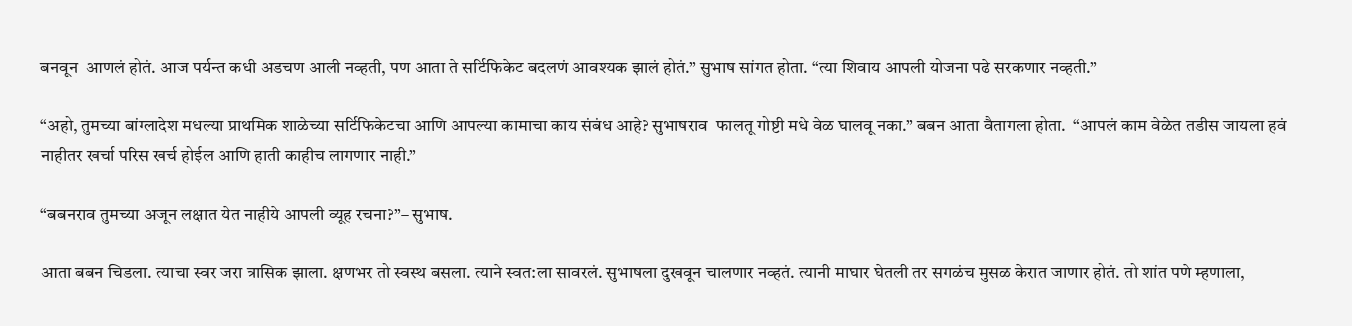बनवून  आणलं होतं. आज पर्यन्त कधी अडचण आली नव्हती, पण आता ते सर्टिफिकेट बदलणं आवश्यक झालं होतं.” सुभाष सांगत होता. “त्या शिवाय आपली योजना पढे सरकणार नव्हती.”

“अहो, तुमच्या बांग्लादेश मधल्या प्राथमिक शाळेच्या सर्टिफिकेटचा आणि आपल्या कामाचा काय संबंध आहे? सुभाषराव  फालतू गोष्टी मधे वेळ घालवू नका.” बबन आता वैतागला होता.  “आपलं काम वेळेत तडीस जायला हवं नाहीतर खर्चा परिस खर्च होईल आणि हाती काहीच लागणार नाही.”

“बबनराव तुमच्या अजून लक्षात येत नाहीये आपली व्यूह रचना?”– सुभाष.

आता बबन चिडला. त्याचा स्वर जरा त्रासिक झाला. क्षणभर तो स्वस्थ बसला. त्याने स्वत:ला सावरलं. सुभाषला दुखवून चालणार नव्हतं. त्यानी माघार घेतली तर सगळंच मुसळ केरात जाणार होतं. तो शांत पणे म्हणाला,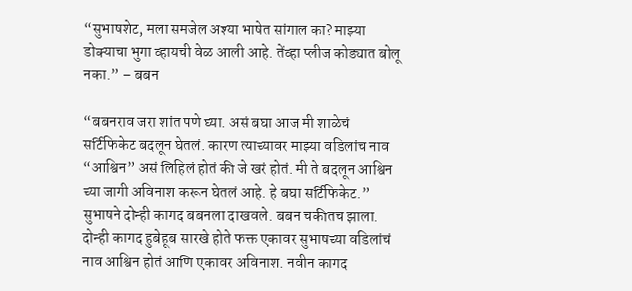“सुभाषशेट, मला समजेल अश्या भाषेत सांगाल का? माझ्या डोक्याचा भुगा व्हायची वेळ आली आहे. तेंव्हा प्लीज कोड्यात बोलू नका.” – बबन

“बबनराव जरा शांत पणे घ्या. असं बघा आज मी शाळेचं सर्टिफिकेट बदलून घेतलं. कारण त्याच्यावर माझ्या वडिलांच नाव “आश्विन” असं लिहिलं होतं की जे खरं होतं. मी ते बदलून आश्विन च्या जागी अविनाश करून घेतलं आहे. हे बघा सर्टिफिकेट.” सुभाषने दोन्ही कागद बबनला दाखवले. बबन चकीतच झाला. दोन्ही कागद हुबेहूब सारखे होते फक्त एकावर सुभाषच्या वडिलांचं नाव आश्विन होतं आणि एकावर अविनाश. नवीन कागद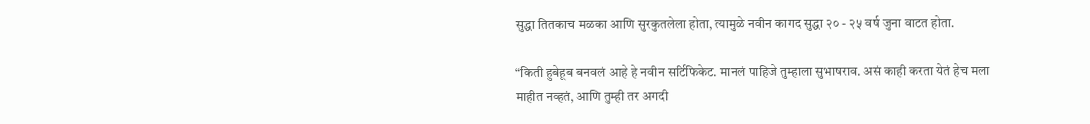सुद्धा तितकाच मळका आणि सुरकुतलेला होता, त्यामुळे नवीन कागद सुद्धा २० - २५ वर्ष जुना वाटत होता.

“किती हुबेहूब बनवलं आहे हे नवीन सर्टिफिकेट. मानलं पाहिजे तुम्हाला सुभाषराव. असं काही करता येतं हेच मला माहीत नव्हतं, आणि तुम्ही तर अगदी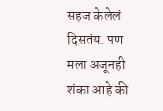सहज केलेलं दिसतंय. पण मला अजूनही शंका आहे की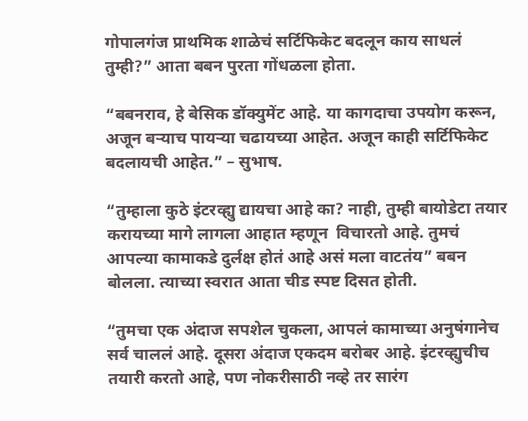गोपालगंज प्राथमिक शाळेचं सर्टिफिकेट बदलून काय साधलं तुम्ही?” आता बबन पुरता गोंधळला होता.

“बबनराव, हे बेसिक डॉक्युमेंट आहे. या कागदाचा उपयोग करून, अजून बऱ्याच पायऱ्या चढायच्या आहेत. अजून काही सर्टिफिकेट बदलायची आहेत.” – सुभाष.

“तुम्हाला कुठे इंटरव्ह्यु द्यायचा आहे का? नाही, तुम्ही बायोडेटा तयार करायच्या मागे लागला आहात म्हणून  विचारतो आहे. तुमचं आपल्या कामाकडे दुर्लक्ष होतं आहे असं मला वाटतंय” बबन बोलला. त्याच्या स्वरात आता चीड स्पष्ट दिसत होती.

“तुमचा एक अंदाज सपशेल चुकला, आपलं कामाच्या अनुषंगानेच सर्व चाललं आहे. दूसरा अंदाज एकदम बरोबर आहे. इंटरव्ह्युचीच तयारी करतो आहे, पण नोकरीसाठी नव्हे तर सारंग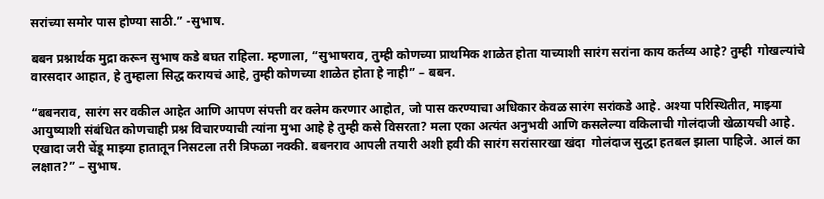सरांच्या समोर पास होण्या साठी.” -सुभाष.

बबन प्रश्नार्थक मुद्रा करून सुभाष कडे बघत राहिला. म्हणाला, “सुभाषराव, तुम्ही कोणच्या प्राथमिक शाळेत होता याच्याशी सारंग सरांना काय कर्तव्य आहे? तुम्ही  गोखल्यांचे वारसदार आहात, हे तुम्हाला सिद्ध करायचं आहे, तुम्ही कोणच्या शाळेत होता हे नाही” – बबन.

“बबनराव, सारंग सर वकील आहेत आणि आपण संपत्ती वर क्लेम करणार आहोत, जो पास करण्याचा अधिकार केवळ सारंग सरांकडे आहे. अश्या परिस्थितीत, माझ्या आयुष्याशी संबंधित कोणचाही प्रश्न विचारण्याची त्यांना मुभा आहे हे तुम्ही कसे विसरता? मला एका अत्यंत अनुभवी आणि कसलेल्या वकिलाची गोलंदाजी खेळायची आहे. एखादा जरी चेंडू माझ्या हातातून निसटला तरी त्रिफळा नक्की. बबनराव आपली तयारी अशी हवी की सारंग सरांसारखा खंदा  गोलंदाज सुद्धा हतबल झाला पाहिजे. आलं का लक्षात?” – सुभाष.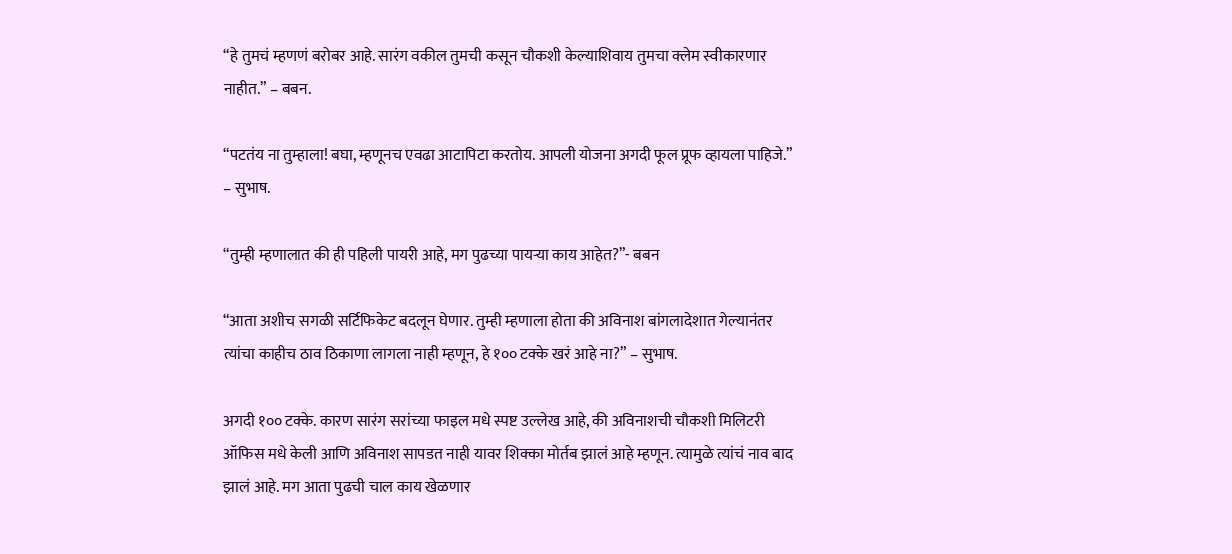“हे तुमचं म्हणणं बरोबर आहे. सारंग वकील तुमची कसून चौकशी केल्याशिवाय तुमचा क्लेम स्वीकारणार नाहीत.” – बबन.

“पटतंय ना तुम्हाला! बघा, म्हणूनच एवढा आटापिटा करतोय. आपली योजना अगदी फूल प्रूफ व्हायला पाहिजे.” – सुभाष.

“तुम्ही म्हणालात की ही पहिली पायरी आहे, मग पुढच्या पायऱ्या काय आहेत?”- बबन

“आता अशीच सगळी सर्टिफिकेट बदलून घेणार. तुम्ही म्हणाला होता की अविनाश बांगलादेशात गेल्यानंतर त्यांचा काहीच ठाव ठिकाणा लागला नाही म्हणून, हे १०० टक्के खरं आहे ना?” – सुभाष.

अगदी १०० टक्के. कारण सारंग सरांच्या फाइल मधे स्पष्ट उल्लेख आहे, की अविनाशची चौकशी मिलिटरी ऑफिस मधे केली आणि अविनाश सापडत नाही यावर शिक्का मोर्तब झालं आहे म्हणून. त्यामुळे त्यांचं नाव बाद झालं आहे. मग आता पुढची चाल काय खेळणार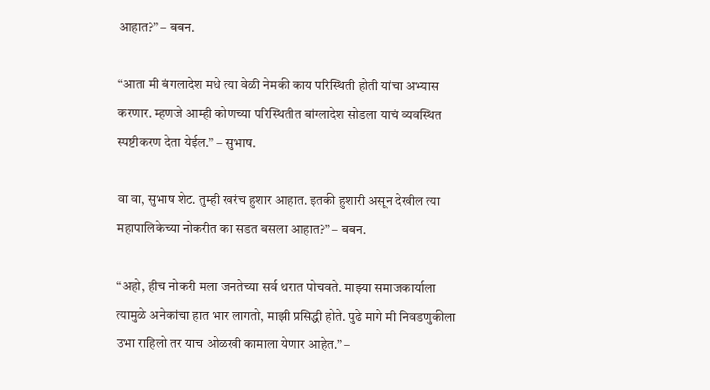आहात?” – बबन.

“आता मी बंगलादेश मधे त्या वेळी नेमकी काय परिस्थिती होती यांचा अभ्यास करणार. म्हणजे आम्ही कोणच्या परिस्थितीत बांग्लादेश सोडला याचं व्यवस्थित स्पष्टीकरण देता येईल.” – सुभाष.

वा वा, सुभाष शेट. तुम्ही खरंच हुशार आहात. इतकी हुशारी असून देखील त्या महापालिकेच्या नोकरीत का सडत बसला आहात?” – बबन.

“अहो, हीच नोकरी मला जनतेच्या सर्व थरात पोचवते. माझ्या समाजकार्याला त्यामुळे अनेकांचा हात भार लागतो, माझी प्रसिद्धी होते. पुढे मागे मी निवडणुकीला उभा राहिलो तर याच ओळखी कामाला येणार आहेत.” –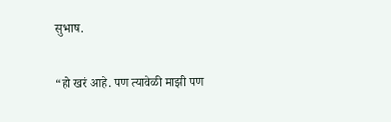सुभाष.

“हो खरं आहे. पण त्यावेळी माझी पण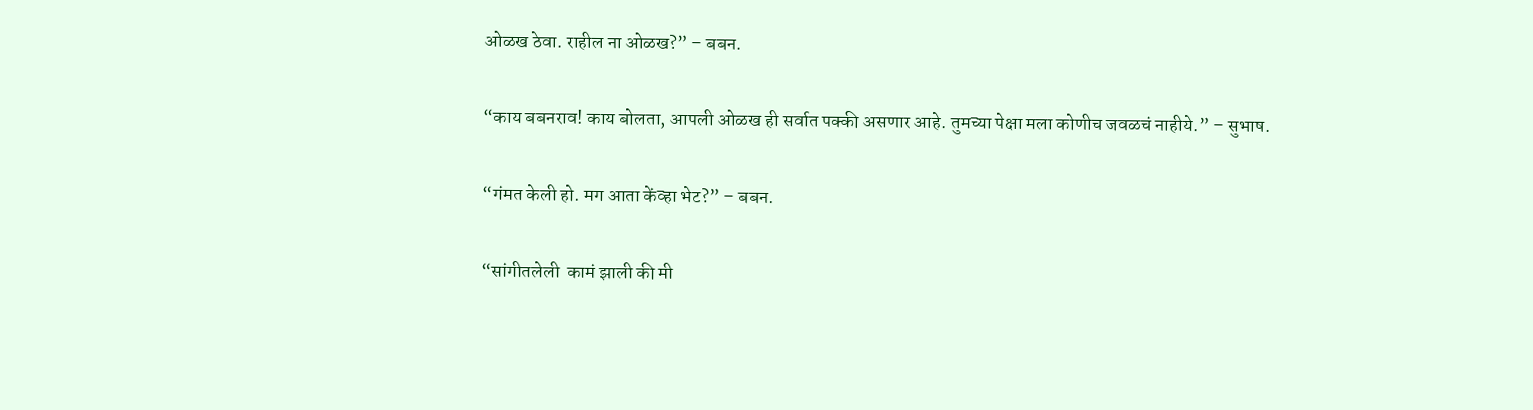ओळख ठेवा. राहील ना ओळख?” – बबन.

“काय बबनराव! काय बोलता, आपली ओळख ही सर्वात पक्की असणार आहे. तुमच्या पेक्षा मला कोणीच जवळचं नाहीये.” – सुभाष.

“गंमत केली हो. मग आता केंव्हा भेट?” – बबन.

“सांगीतलेली  कामं झाली की मी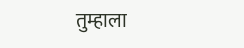तुम्हाला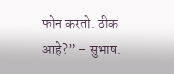फोन करतो. ठीक आहे?” – सुभाष.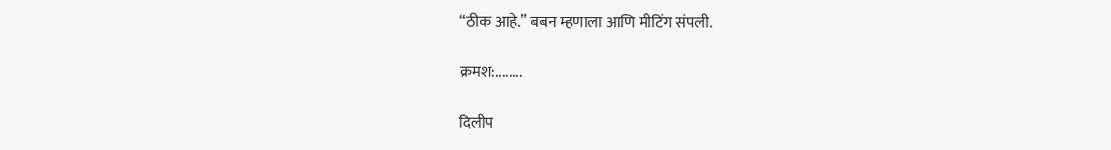“ठीक आहे.” बबन म्हणाला आणि मीटिंग संपली.

क्रमश:........

दिलीप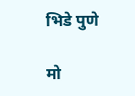भिडे पुणे

मो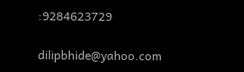:9284623729

dilipbhide@yahoo.com